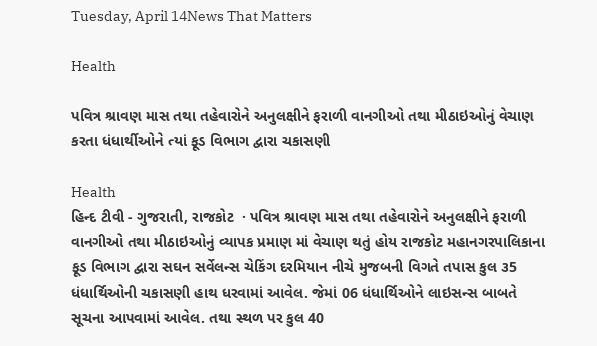Tuesday, April 14News That Matters

Health

પવિત્ર શ્રાવણ માસ તથા તહેવારોને અનુલક્ષીને ફરાળી વાનગીઓ તથા મીઠાઇઓનું વેચાણ કરતા ધંધાર્થીઓને ત્યાં ફૂડ વિભાગ દ્વારા ચકાસણી

Health
હિન્દ ટીવી - ગુજરાતી, રાજકોટ  · પવિત્ર શ્રાવણ માસ તથા તહેવારોને અનુલક્ષીને ફરાળી વાનગીઓ તથા મીઠાઇઓનું વ્યાપક પ્રમાણ માં વેચાણ થતું હોય રાજકોટ મહાનગરપાલિકાના ફૂડ વિભાગ દ્વારા સઘન સર્વેલન્સ ચેકિંગ દરમિયાન નીચે મુજબની વિગતે તપાસ કુલ ૩5 ધંધાર્થિઓની ચકાસણી હાથ ધરવામાં આવેલ. જેમાં 06 ધંધાર્થિઓને લાઇસન્સ બાબતે સૂચના આપવામાં આવેલ. તથા સ્થળ પર કુલ 40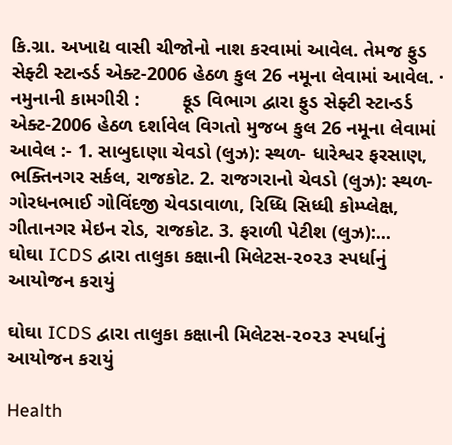કિ.ગ્રા. અખાદ્ય વાસી ચીજોનો નાશ કરવામાં આવેલ. તેમજ ફુડ સેફ્ટી સ્ટાન્ડર્ડ એક્ટ-2006 હેઠળ કુલ 26 નમૂના લેવામાં આવેલ. · નમુનાની કામગીરી :        ફૂડ વિભાગ દ્વારા ફુડ સેફ્ટી સ્ટાન્ડર્ડ એક્ટ-2006 હેઠળ દર્શાવેલ વિગતો મુજબ કુલ 26 નમૂના લેવામાં આવેલ :- 1. સાબુદાણા ચેવડો (લુઝ): સ્થળ- ધારેશ્વર ફરસાણ, ભક્તિનગર સર્કલ, રાજકોટ. 2. રાજગરાનો ચેવડો (લુઝ): સ્થળ- ગોરધનભાઈ ગોવિંદજી ચેવડાવાળા, રિધ્ધિ સિધ્ધી કોમ્પ્લેક્ષ, ગીતાનગર મેઇન રોડ, રાજકોટ. 3. ફરાળી પેટીશ (લુઝ):...
ઘોઘા ICDS દ્વારા તાલુકા કક્ષાની મિલેટસ-૨૦૨૩ સ્પર્ધાનું આયોજન કરાયું

ઘોઘા ICDS દ્વારા તાલુકા કક્ષાની મિલેટસ-૨૦૨૩ સ્પર્ધાનું આયોજન કરાયું

Health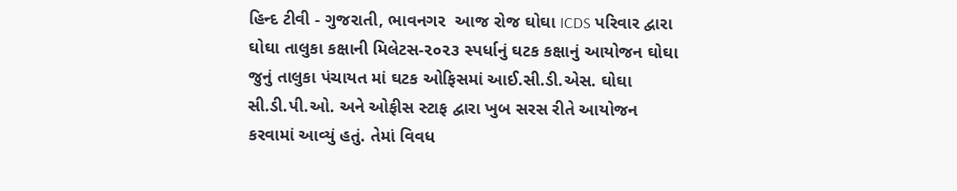હિન્દ ટીવી - ગુજરાતી, ભાવનગર  આજ રોજ ઘોઘા ICDS પરિવાર દ્વારા ઘોઘા તાલુકા કક્ષાની મિલેટસ-૨૦૨૩ સ્પર્ધાનું ઘટક કક્ષાનું આયોજન ઘોઘા જુનું તાલુકા પંચાયત માં ઘટક ઓફિસમાં આઈ.સી.ડી.એસ. ઘોઘા સી.ડી.પી.ઓ. અને ઓફીસ સ્ટાફ દ્વારા ખુબ સરસ રીતે આયોજન કરવામાં આવ્યું હતું. તેમાં વિવધ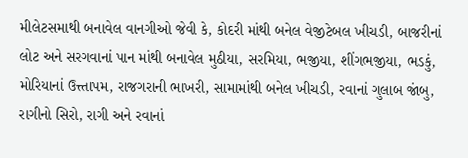મીલેટસમાથી બનાવેલ વાનગીઓ જેવી કે, કોદરી માંથી બનેલ વેજીટેબલ ખીચડી, બાજરીનાં લોટ અને સરગવાનાં પાન માંથી બનાવેલ મુઠીયા, સરમિયા, ભજીયા, શીંગભજીયા, ભડકું, મોરિયાનાં ઉત્ત્તાપમ, રાજગરાની ભાખરી, સામામાંથી બનેલ ખીચડી, રવાનાં ગુલાબ જાંબુ, રાગીનો સિરો, રાગી અને રવાનાં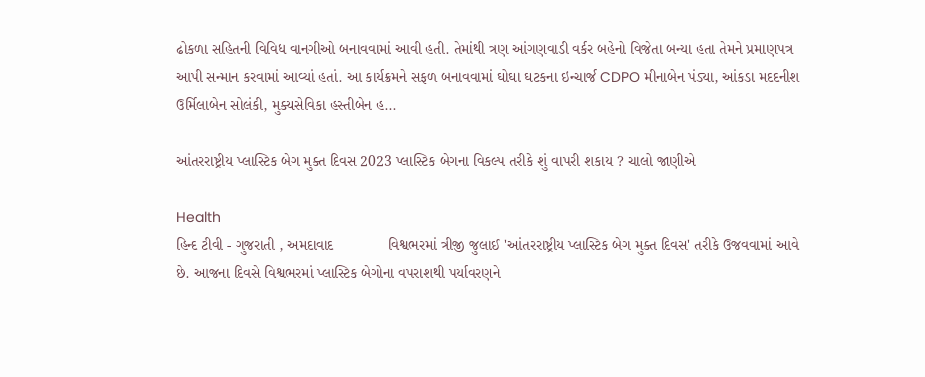ઢોકળા સહિતની વિવિધ વાનગીઓ બનાવવામાં આવી હતી. તેમાંથી ત્રણ આંગણવાડી વર્કર બહેનો વિજેતા બન્યા હતા તેમને પ્રમાણપત્ર આપી સન્માન કરવામાં આવ્યાં હતાં. આ કાર્યક્રમને સફળ બનાવવામાં ઘોઘા ઘટકના ઇન્ચાર્જ CDPO મીનાબેન પંડ્યા, આંકડા મદદનીશ ઉર્મિલાબેન સોલંકી, મુક્યસેવિકા હસ્તીબેન હ...

આંતરરાષ્ટ્રીય પ્લાસ્ટિક બેગ મુક્ત દિવસ 2023 પ્લાસ્ટિક બેગના વિકલ્પ તરીકે શું વાપરી શકાય ? ચાલો જાણીએ

Health
હિન્દ ટીવી - ગુજરાતી , અમદાવાદ             વિશ્વભરમાં ત્રીજી જુલાઈ 'આંતરરાષ્ટ્રીય પ્લાસ્ટિક બેગ મુક્ત દિવસ' તરીકે ઉજવવામાં આવે છે. આજના દિવસે વિશ્વભરમાં પ્લાસ્ટિક બેગોના વપરાશથી પર્યાવરણને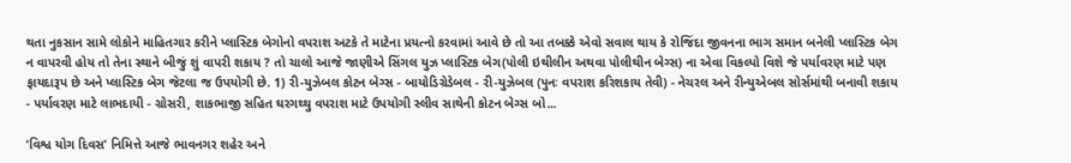થતા નુકસાન સામે લોકોને માહિતગાર કરીને પ્લાસ્ટિક બેગોનો વપરાશ અટકે તે માટેના પ્રયત્નો કરવામાં આવે છે તો આ તબક્કે એવો સવાલ થાય કે રોજિંદા જીવનના ભાગ સમાન બનેલી પ્લાસ્ટિક બેગ ન વાપરવી હોય તો તેના સ્થાને બીજું શું વાપરી શકાય ? તો ચાલો આજે જાણીએ સિંગલ યુઝ પ્લાસ્ટિક બેગ(પોલી ઇથીલીન અથવા પોલીથીન બેગ્સ) ના એવા વિકલ્પો વિશે જે પર્યાવરણ માટે પણ ફાયદારૂપ છે અને પ્લાસ્ટિક બેગ જેટલા જ ઉપયોગી છે. 1) રી-યુઝેબલ કોટન બેગ્સ - બાયોડિગ્રેડેબલ - રી-યુઝેબલ (પુનઃ વપરાશ કરિશકાય તેવી) - નેચરલ અને રીન્યુએબલ સોર્સમાંથી બનાવી શકાય - પર્યાવરણ માટે લાભદાયી - ગ્રોસરી, શાકભાજી સહિત ઘરગથ્થુ વપરાશ માટે ઉપયોગી સ્લીવ સાથેની કોટન બેગ્સ બો...

‘વિશ્વ યોગ દિવસ’ નિમિત્તે આજે ભાવનગર શહેર અને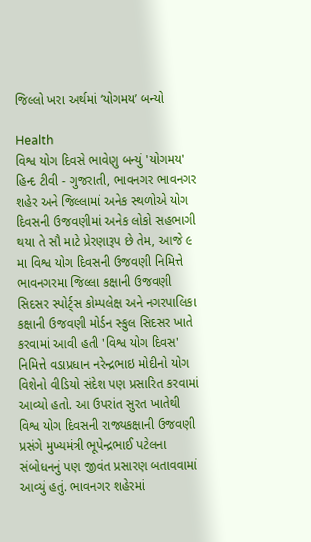જિલ્લો ખરા અર્થમાં ‘યોગમય’ બન્યો

Health
વિશ્વ યોગ દિવસે ભાવેણુ બન્યું 'યોગમય' હિન્દ ટીવી - ગુજરાતી, ભાવનગર ભાવનગર શહેર અને જિલ્લામાં અનેક સ્થળોએ યોગ દિવસની ઉજવણીમાં અનેક લોકો સહભાગી થયા તે સૌ માટે પ્રેરણારૂપ છે તેમ, આજે ૯ મા વિશ્વ યોગ દિવસની ઉજવણી નિમિત્તે ભાવનગરમા જિલ્લા કક્ષાની ઉજવણી સિદસર સ્પોર્ટ્સ કોમ્પલેક્ષ અને નગરપાલિકા કક્ષાની ઉજવણી મોર્ડન સ્કુલ સિદસર ખાતે કરવામાં આવી હતી 'વિશ્વ યોગ દિવસ' નિમિત્તે વડાપ્રધાન નરેન્દ્રભાઇ મોદીનો યોગ વિશેનો વીડિયો સંદેશ પણ પ્રસારિત કરવામાં આવ્યો હતો. આ ઉપરાંત સુરત ખાતેથી વિશ્વ યોગ દિવસની રાજ્યકક્ષાની ઉજવણી પ્રસંગે મુખ્યમંત્રી ભૂપેન્દ્રભાઈ પટેલના સંબોધનનું પણ જીવંત પ્રસારણ બતાવવામાં આવ્યું હતું. ભાવનગર શહેરમાં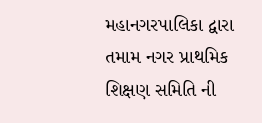મહાનગરપાલિકા દ્વારા તમામ નગર પ્રાથમિક શિક્ષણ સમિતિ ની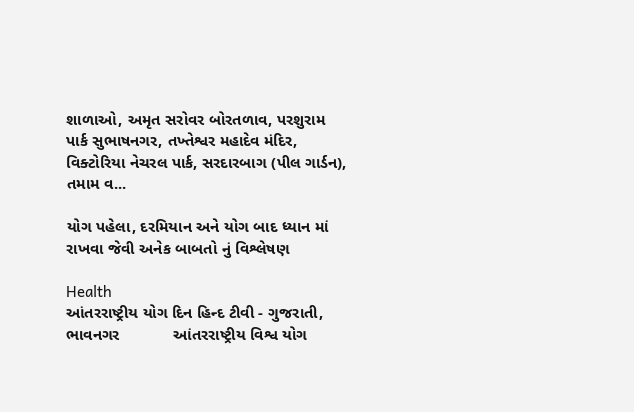શાળાઓ, અમૃત સરોવર બોરતળાવ, પરશુરામ પાર્ક સુભાષનગર, તખ્તેશ્વર મહાદેવ મંદિર, વિક્ટોરિયા નેચરલ પાર્ક, સરદારબાગ (પીલ ગાર્ડન), તમામ વ...

યોગ પહેલા, દરમિયાન અને યોગ બાદ ધ્યાન માં રાખવા જેવી અનેક બાબતો નું વિશ્લેષણ

Health
આંતરરાષ્ટ્રીય યોગ દિન હિન્દ ટીવી - ગુજરાતી, ભાવનગર            આંતરરાષ્ટ્રીય વિશ્વ યોગ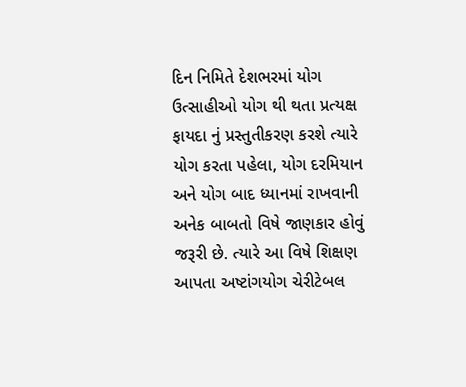દિન નિમિતે દેશભરમાં યોગ ઉત્સાહીઓ યોગ થી થતા પ્રત્યક્ષ ફાયદા નું પ્રસ્તુતીકરણ કરશે ત્યારે યોગ કરતા પહેલા, યોગ દરમિયાન અને યોગ બાદ ધ્યાનમાં રાખવાની અનેક બાબતો વિષે જાણકાર હોવું જરૂરી છે. ત્યારે આ વિષે શિક્ષણ આપતા અષ્ટાંગયોગ ચેરીટેબલ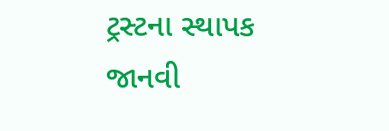ટ્રસ્ટના સ્થાપક જાનવી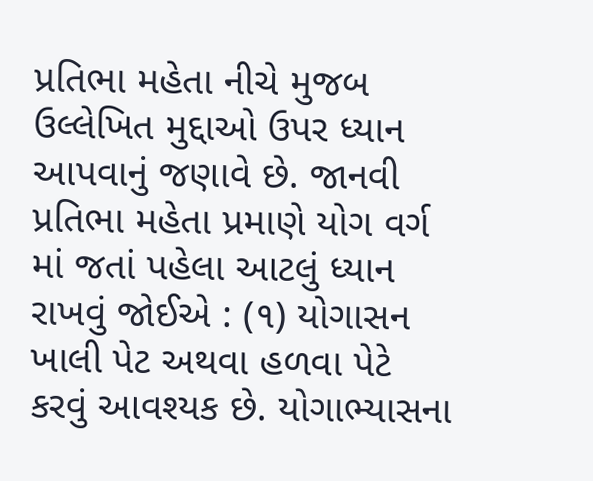પ્રતિભા મહેતા નીચે મુજબ ઉલ્લેખિત મુદ્દાઓ ઉપર ધ્યાન આપવાનું જણાવે છે. જાનવી પ્રતિભા મહેતા પ્રમાણે યોગ વર્ગ માં જતાં પહેલા આટલું ધ્યાન રાખવું જોઈએ : (૧) યોગાસન ખાલી પેટ અથવા હળવા પેટે કરવું આવશ્યક છે. યોગાભ્યાસના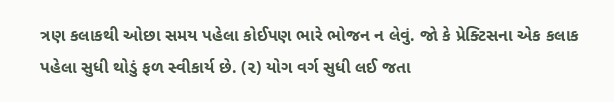ત્રણ કલાકથી ઓછા સમય પહેલા કોઈપણ ભારે ભોજન ન લેવું. જો કે પ્રેક્ટિસના એક કલાક પહેલા સુધી થોડું ફળ સ્વીકાર્ય છે. (૨) યોગ વર્ગ સુધી લઈ જતા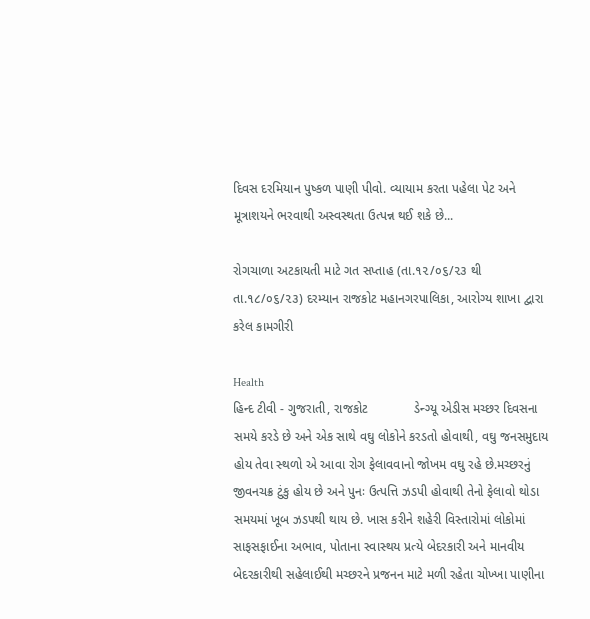દિવસ દરમિયાન પુષ્કળ પાણી પીવો. વ્યાયામ કરતા પહેલા પેટ અને મૂત્રાશયને ભરવાથી અસ્વસ્થતા ઉત્પન્ન થઈ શકે છે...

રોગચાળા અટકાયતી માટે ગત સપ્તાહ (તા.૧૨/૦૬/૨૩ થી તા.૧૮/૦૬/૨૩) દરમ્‍યાન રાજકોટ મહાનગરપાલિકા, આરોગ્ય શાખા દ્વારા કરેલ કામગીરી

Health
હિન્દ ટીવી - ગુજરાતી, રાજકોટ             ડેન્ગ્યૂ એડીસ મચ્છર દિવસના સમયે કરડે છે અને એક સાથે વઘુ લોકોને કરડતો હોવાથી, વઘુ જનસમુદાય હોય તેવા સ્‍થળો એ આવા રોગ ફેલાવવાનો જોખમ વઘુ રહે છે.મચ્છરનું જીવનચક્ર ટુંકુ હોય છે અને પુનઃ ઉત્પત્તિ ઝડપી હોવાથી તેનો ફેલાવો થોડા સમયમાં ખૂબ ઝડપથી થાય છે. ખાસ કરીને શહેરી વિસ્તારોમાં લોકોમાં સાફસફાઈના અભાવ, પોતાના સ્‍વાસ્‍થય પ્રત્યે બેદરકારી અને માનવીય બેદરકારીથી સહેલાઈથી મચ્છરને પ્રજનન માટે મળી રહેતા ચોખ્‍ખા પાણીના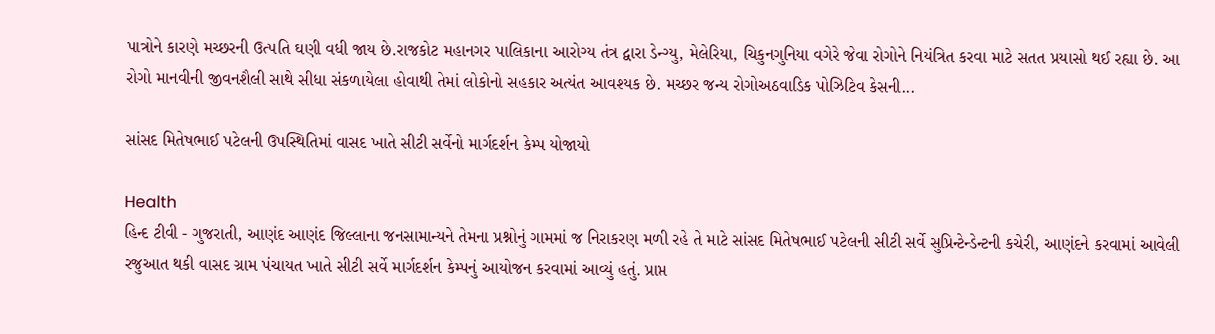પાત્રોને કારણે મચ્‍છરની ઉત્‍૫તિ ઘણી વધી જાય છે.રાજકોટ મહાનગર પાલિકાના આરોગ્ય તંત્ર દ્વારા ડેન્ગ્યુ, મેલેરિયા, ચિકુનગુનિયા વગેરે જેવા રોગોને નિયંત્રિત કરવા માટે સતત પ્રયાસો થઈ રહ્યા છે. આ રોગો માનવીની જીવનશૈલી સાથે સીધા સંકળાયેલા હોવાથી તેમાં લોકોનો સહકાર અત્યંત આવશ્યક છે. મચ્છર જન્ય રોગોઅઠવાડિક પોઝિટિવ કેસની...

સાંસદ મિતેષભાઈ પટેલની ઉપસ્થિતિમાં વાસદ ખાતે સીટી સર્વેનો માર્ગદર્શન કેમ્પ યોજાયો

Health
હિન્દ ટીવી - ગુજરાતી, આણંદ આણંદ જિલ્લાના જનસામાન્યને તેમના પ્રશ્નોનું ગામમાં જ નિરાકરણ મળી રહે તે માટે સાંસદ મિતેષભાઈ પટેલની સીટી સર્વે સુપ્રિન્ટેન્ડેન્ટની કચેરી, આણંદને કરવામાં આવેલી રજુઆત થકી વાસદ ગ્રામ પંચાયત ખાતે સીટી સર્વે માર્ગદર્શન કેમ્પનું આયોજન કરવામાં આવ્યું હતું. પ્રાપ્ત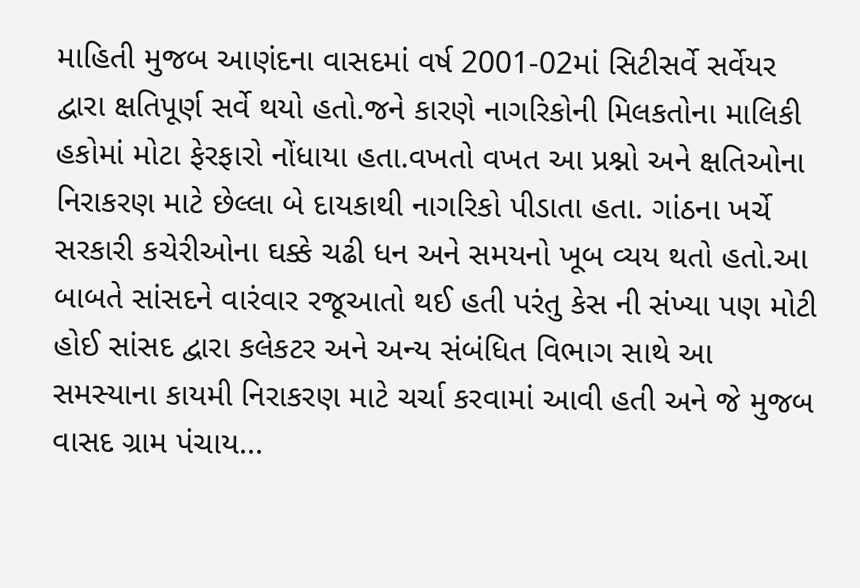માહિતી મુજબ આણંદના વાસદમાં વર્ષ 2001-02માં સિટીસર્વે સર્વેયર દ્વારા ક્ષતિપૂર્ણ સર્વે થયો હતો.જને કારણે નાગરિકોની મિલકતોના માલિકી હકોમાં મોટા ફેરફારો નોંધાયા હતા.વખતો વખત આ પ્રશ્નો અને ક્ષતિઓના નિરાકરણ માટે છેલ્લા બે દાયકાથી નાગરિકો પીડાતા હતા. ગાંઠના ખર્ચે સરકારી કચેરીઓના ઘક્કે ચઢી ધન અને સમયનો ખૂબ વ્યય થતો હતો.આ બાબતે સાંસદને વારંવાર રજૂઆતો થઈ હતી પરંતુ કેસ ની સંખ્યા પણ મોટી હોઈ સાંસદ દ્વારા કલેકટર અને અન્ય સંબંધિત વિભાગ સાથે આ સમસ્યાના કાયમી નિરાકરણ માટે ચર્ચા કરવામાં આવી હતી અને જે મુજબ વાસદ ગ્રામ પંચાય...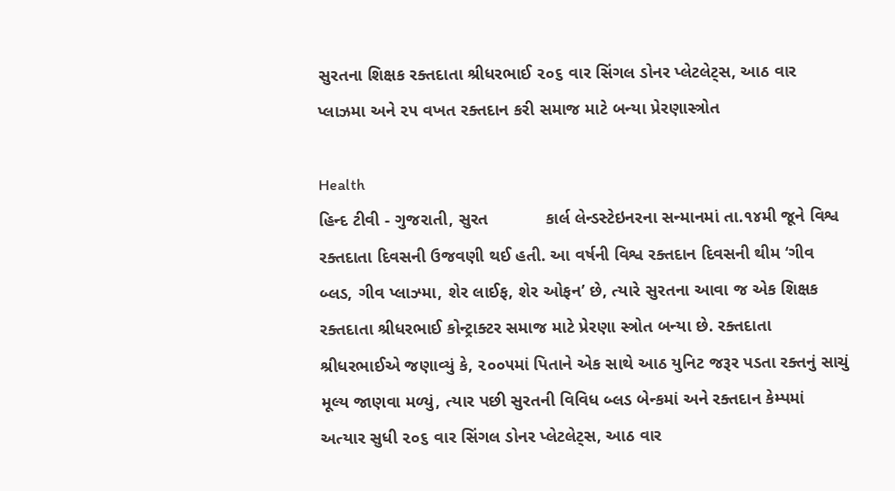સુરતના શિક્ષક રક્તદાતા શ્રીધરભાઈ ૨૦૬ વાર સિંગલ ડોનર પ્લેટલેટ્સ, આઠ વાર પ્લાઝમા અને ૨૫ વખત રક્તદાન કરી સમાજ માટે બન્યા પ્રેરણાસ્ત્રોત

Health
હિન્દ ટીવી - ગુજરાતી, સુરત            કાર્લ લેન્ડસ્ટેઇનરના સન્માનમાં તા.૧૪મી જૂને વિશ્વ રક્તદાતા દિવસની ઉજવણી થઈ હતી. આ વર્ષની વિશ્વ રક્તદાન દિવસની થીમ ‘ગીવ બ્લડ, ગીવ પ્લાઝ્મા, શેર લાઈફ, શેર ઓફન’ છે, ત્યારે સુરતના આવા જ એક શિક્ષક રક્તદાતા શ્રીધરભાઈ કોન્ટ્રાક્ટર સમાજ માટે પ્રેરણા સ્ત્રોત બન્યા છે. રક્તદાતા શ્રીધરભાઈએ જણાવ્યું કે, ૨૦૦૫માં પિતાને એક સાથે આઠ યુનિટ જરૂર પડતા રક્તનું સાચું મૂલ્ય જાણવા મળ્યું, ત્યાર પછી સુરતની વિવિધ બ્લડ બેન્કમાં અને રક્તદાન કેમ્પમાં અત્યાર સુધી ૨૦૬ વાર સિંગલ ડોનર પ્લેટલેટ્સ, આઠ વાર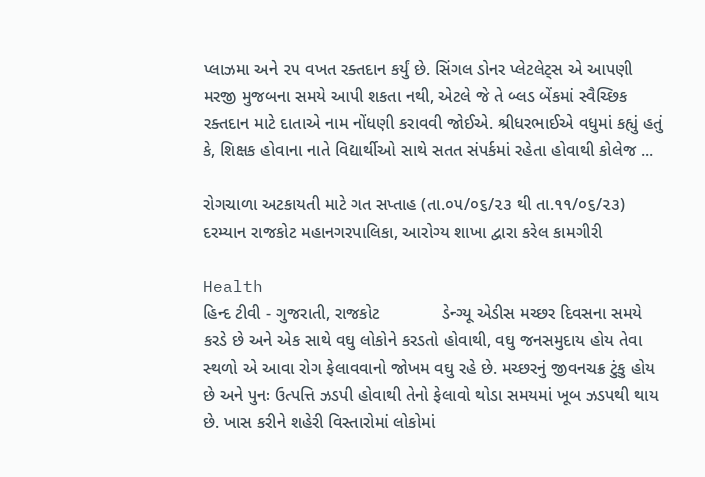પ્લાઝમા અને ૨૫ વખત રક્તદાન કર્યું છે. સિંગલ ડોનર પ્લેટલેટ્સ એ આપણી મરજી મુજબના સમયે આપી શકતા નથી, એટલે જે તે બ્લડ બેંકમાં સ્વૈચ્છિક રક્તદાન માટે દાતાએ નામ નોંધણી કરાવવી જોઈએ. શ્રીધરભાઈએ વધુમાં કહ્યું હતું કે, શિક્ષક હોવાના નાતે વિદ્યાર્થીઓ સાથે સતત સંપર્કમાં રહેતા હોવાથી કોલેજ ...

રોગચાળા અટકાયતી માટે ગત સપ્તાહ (તા.૦૫/૦૬/૨૩ થી તા.૧૧/૦૬/૨૩) દરમ્‍યાન રાજકોટ મહાનગરપાલિકા, આરોગ્ય શાખા દ્વારા કરેલ કામગીરી

Health
હિન્દ ટીવી - ગુજરાતી, રાજકોટ             ડેન્ગ્યૂ એડીસ મચ્છર દિવસના સમયે કરડે છે અને એક સાથે વઘુ લોકોને કરડતો હોવાથી, વઘુ જનસમુદાય હોય તેવા સ્‍થળો એ આવા રોગ ફેલાવવાનો જોખમ વઘુ રહે છે. મચ્છરનું જીવનચક્ર ટુંકુ હોય છે અને પુનઃ ઉત્પત્તિ ઝડપી હોવાથી તેનો ફેલાવો થોડા સમયમાં ખૂબ ઝડપથી થાય છે. ખાસ કરીને શહેરી વિસ્તારોમાં લોકોમાં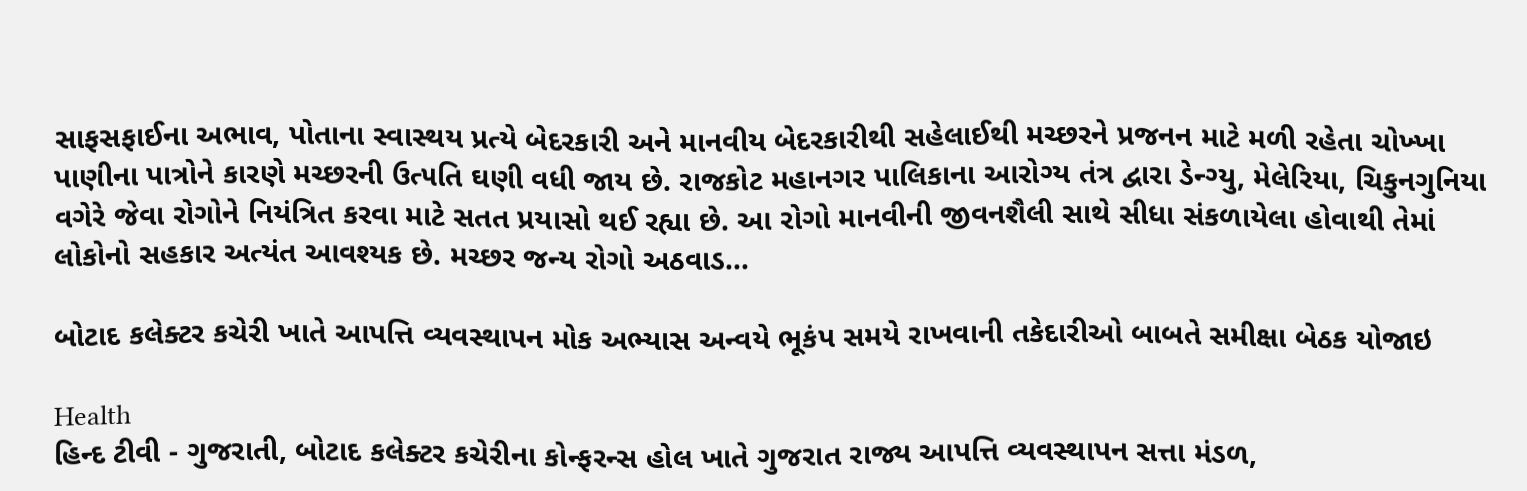સાફસફાઈના અભાવ, પોતાના સ્‍વાસ્‍થય પ્રત્યે બેદરકારી અને માનવીય બેદરકારીથી સહેલાઈથી મચ્છરને પ્રજનન માટે મળી રહેતા ચોખ્‍ખા પાણીના પાત્રોને કારણે મચ્‍છરની ઉત્‍૫તિ ઘણી વધી જાય છે. રાજકોટ મહાનગર પાલિકાના આરોગ્ય તંત્ર દ્વારા ડેન્ગ્યુ, મેલેરિયા, ચિકુનગુનિયા વગેરે જેવા રોગોને નિયંત્રિત કરવા માટે સતત પ્રયાસો થઈ રહ્યા છે. આ રોગો માનવીની જીવનશૈલી સાથે સીધા સંકળાયેલા હોવાથી તેમાં લોકોનો સહકાર અત્યંત આવશ્યક છે. મચ્છર જન્ય રોગો અઠવાડ...

બોટાદ કલેક્ટર કચેરી ખાતે આપત્તિ વ્યવસ્થાપન મોક અભ્યાસ અન્વયે ભૂકંપ સમયે રાખવાની તકેદારીઓ બાબતે સમીક્ષા બેઠક યોજાઇ

Health
હિન્દ ટીવી - ગુજરાતી, બોટાદ કલેક્ટર કચેરીના કોન્ફરન્સ હોલ ખાતે ગુજરાત રાજ્ય આપત્તિ વ્યવસ્થાપન સત્તા મંડળ,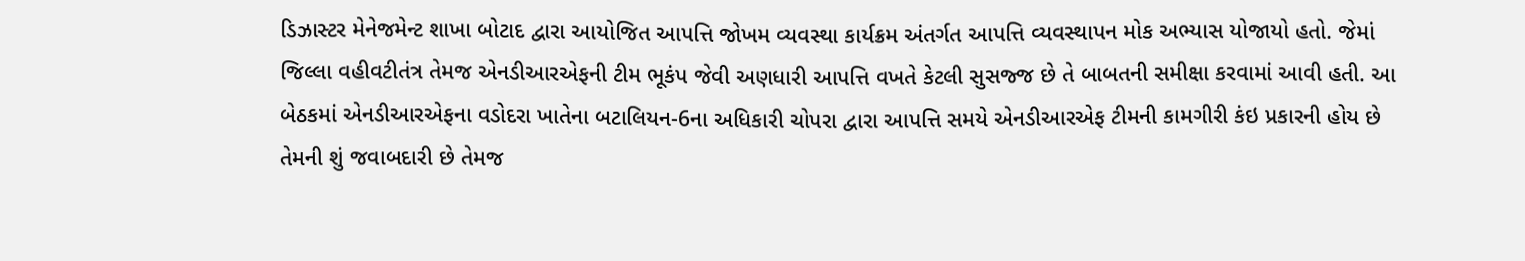ડિઝાસ્ટર મેનેજમેન્ટ શાખા બોટાદ દ્વારા આયોજિત આપત્તિ જોખમ વ્યવસ્થા કાર્યક્રમ અંતર્ગત આપત્તિ વ્યવસ્થાપન મોક અભ્યાસ યોજાયો હતો. જેમાં જિલ્લા વહીવટીતંત્ર તેમજ એનડીઆરએફની ટીમ ભૂકંપ જેવી અણધારી આપત્તિ વખતે કેટલી સુસજ્જ છે તે બાબતની સમીક્ષા કરવામાં આવી હતી. આ બેઠકમાં એનડીઆરએફના વડોદરા ખાતેના બટાલિયન-6ના અધિકારી ચોપરા દ્વારા આપત્તિ સમયે એનડીઆરએફ ટીમની કામગીરી કંઇ પ્રકારની હોય છે તેમની શું જવાબદારી છે તેમજ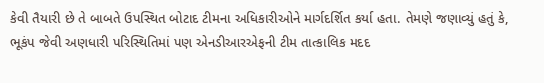કેવી તૈયારી છે તે બાબતે ઉપસ્થિત બોટાદ ટીમના અધિકારીઓને માર્ગદર્શિત કર્યા હતા. તેમણે જણાવ્યું હતું કે, ભૂકંપ જેવી અણધારી પરિસ્થિતિમાં પણ એનડીઆરએફની ટીમ તાત્કાલિક મદદ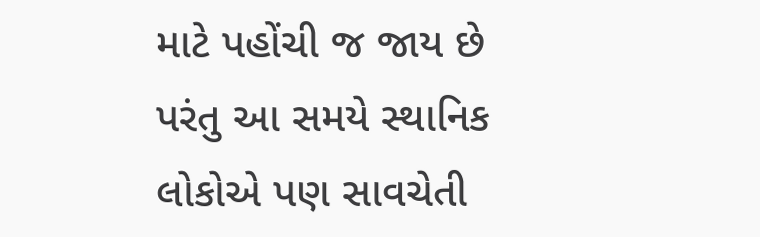માટે પહોંચી જ જાય છે પરંતુ આ સમયે સ્થાનિક લોકોએ પણ સાવચેતી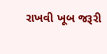રાખવી ખૂબ જરૂરી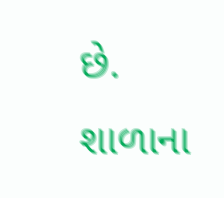છે. શાળાના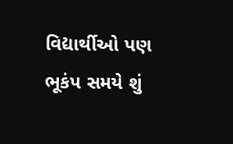વિદ્યાર્થીઓ પણ ભૂકંપ સમયે શું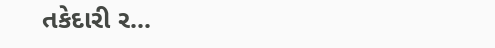તકેદારી ર...